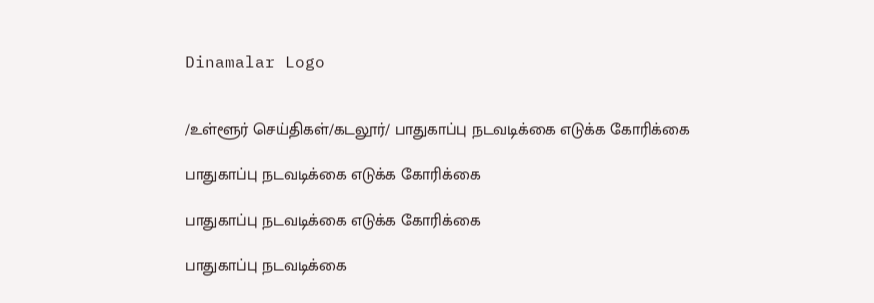Dinamalar Logo


/உள்ளூர் செய்திகள்/கடலூர்/ பாதுகாப்பு நடவடிக்கை எடுக்க கோரிக்கை

பாதுகாப்பு நடவடிக்கை எடுக்க கோரிக்கை

பாதுகாப்பு நடவடிக்கை எடுக்க கோரிக்கை

பாதுகாப்பு நடவடிக்கை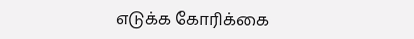எடுக்க கோரிக்கை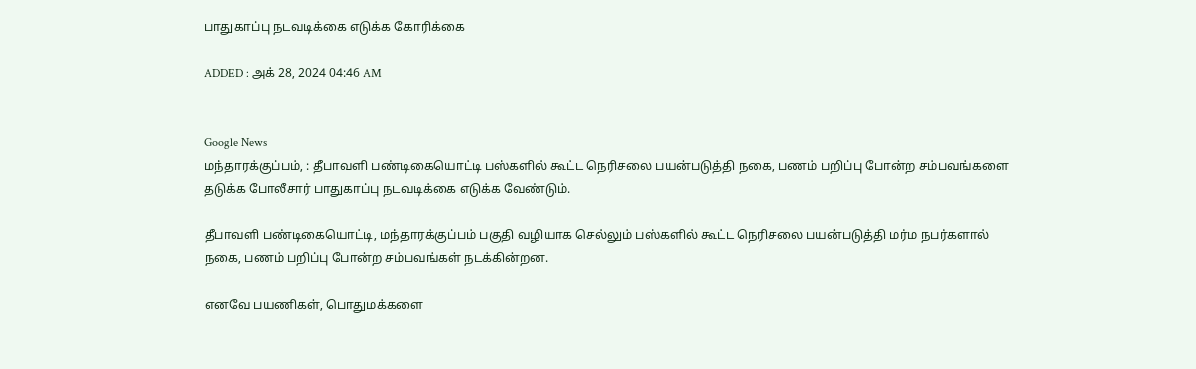பாதுகாப்பு நடவடிக்கை எடுக்க கோரிக்கை

ADDED : அக் 28, 2024 04:46 AM


Google News
மந்தாரக்குப்பம், : தீபாவளி பண்டிகையொட்டி பஸ்களில் கூட்ட நெரிசலை பயன்படுத்தி நகை, பணம் பறிப்பு போன்ற சம்பவங்களை தடுக்க போலீசார் பாதுகாப்பு நடவடிக்கை எடுக்க வேண்டும்.

தீபாவளி பண்டிகையொட்டி, மந்தாரக்குப்பம் பகுதி வழியாக செல்லும் பஸ்களில் கூட்ட நெரிசலை பயன்படுத்தி மர்ம நபர்களால் நகை, பணம் பறிப்பு போன்ற சம்பவங்கள் நடக்கின்றன.

எனவே பயணிகள், பொதுமக்களை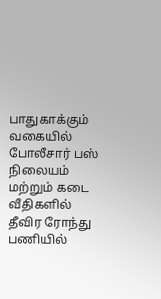பாதுகாக்கும் வகையில் போலீசார் பஸ் நிலையம் மற்றும் கடை வீதிகளில் தீவிர ரோந்து பணியில்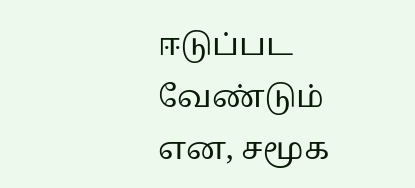ஈடுப்பட வேண்டும் என, சமூக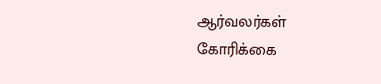ஆர்வலர்கள் கோரிக்கை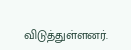விடுத்துள்ளனர்.